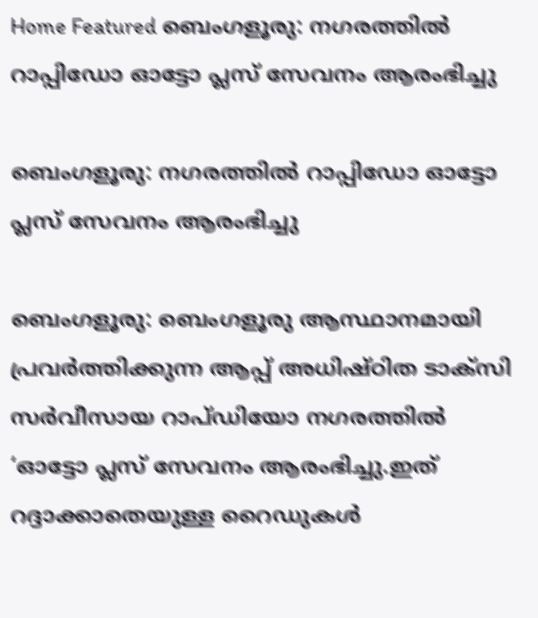Home Featured ബെംഗളൂരു: നഗരത്തിൽ റാപ്പിഡോ ഓട്ടോ പ്ലസ് സേവനം ആരംഭിച്ചു

ബെംഗളൂരു: നഗരത്തിൽ റാപ്പിഡോ ഓട്ടോ പ്ലസ് സേവനം ആരംഭിച്ചു

ബെംഗളൂരു: ബെംഗളൂരു ആസ്ഥാനമായി പ്രവർത്തിക്കുന്ന ആപ്പ് അധിഷ്ഠിത ടാക്സി സർവീസായ റാപ്ഡിയോ നഗരത്തിൽ ‘ഓട്ടോ പ്ലസ് സേവനം ആരംഭിച്ചു.ഇത് റദ്ദാക്കാതെയുള്ള റൈഡുകൾ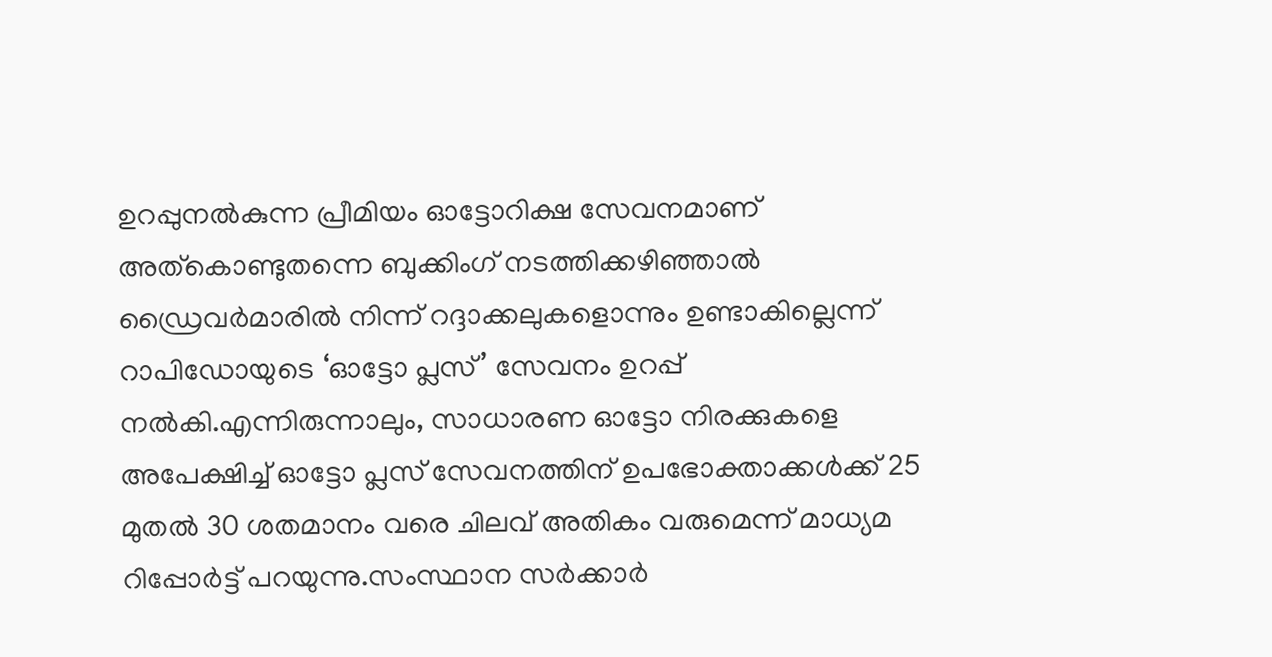ഉറപ്പുനൽകുന്ന പ്രീമിയം ഓട്ടോറിക്ഷ സേവനമാണ് അത്കൊണ്ടുതന്നെ ബുക്കിംഗ് നടത്തിക്കഴിഞ്ഞാൽ ഡ്രൈവർമാരിൽ നിന്ന് റദ്ദാക്കലുകളൊന്നും ഉണ്ടാകില്ലെന്ന് റാപിഡോയുടെ ‘ഓട്ടോ പ്ലസ്’ സേവനം ഉറപ്പ് നൽകി.എന്നിരുന്നാലും, സാധാരണ ഓട്ടോ നിരക്കുകളെ അപേക്ഷിച്ച് ഓട്ടോ പ്ലസ് സേവനത്തിന് ഉപഭോക്താക്കൾക്ക് 25 മുതൽ 30 ശതമാനം വരെ ചിലവ് അതികം വരുമെന്ന് മാധ്യമ റിപ്പോർട്ട് പറയുന്നു.സംസ്ഥാന സർക്കാർ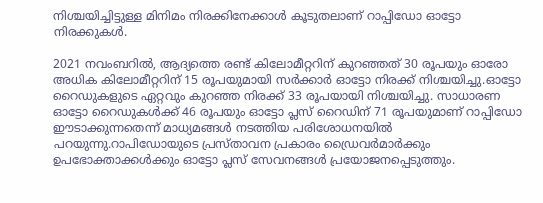നിശ്ചയിച്ചിട്ടുള്ള മിനിമം നിരക്കിനേക്കാൾ കൂടുതലാണ് റാപ്പിഡോ ഓട്ടോ നിരക്കുകൾ.

2021 നവംബറിൽ, ആദ്യത്തെ രണ്ട് കിലോമീറ്ററിന് കുറഞ്ഞത് 30 രൂപയും ഓരോ അധിക കിലോമീറ്ററിന് 15 രൂപയുമായി സർക്കാർ ഓട്ടോ നിരക്ക് നിശ്ചയിച്ചു.ഓട്ടോ റൈഡുകളുടെ ഏറ്റവും കുറഞ്ഞ നിരക്ക് 33 രൂപയായി നിശ്ചയിച്ചു. സാധാരണ ഓട്ടോ റൈഡുകൾക്ക് 46 രൂപയും ഓട്ടോ പ്ലസ് റൈഡിന് 71 രൂപയുമാണ് റാപ്പിഡോ ഈടാക്കുന്നതെന്ന് മാധ്യമങ്ങൾ നടത്തിയ പരിശോധനയിൽ പറയുന്നു.റാപിഡോയുടെ പ്രസ്താവന പ്രകാരം ഡ്രൈവർമാർക്കും ഉപഭോക്താക്കൾക്കും ഓട്ടോ പ്ലസ് സേവനങ്ങൾ പ്രയോജനപ്പെടുത്തും.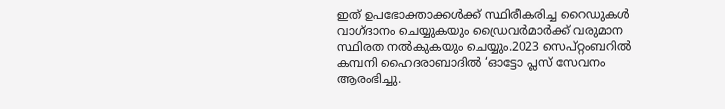ഇത് ഉപഭോക്താക്കൾക്ക് സ്ഥിരീകരിച്ച റൈഡുകൾ വാഗ്ദാനം ചെയ്യുകയും ഡ്രൈവർമാർക്ക് വരുമാന സ്ഥിരത നൽകുകയും ചെയ്യും.2023 സെപ്റ്റംബറിൽ കമ്പനി ഹൈദരാബാദിൽ ‘ഓട്ടോ പ്ലസ് സേവനം ആരംഭിച്ചു.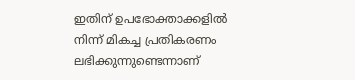ഇതിന് ഉപഭോക്താക്കളിൽ നിന്ന് മികച്ച പ്രതികരണം ലഭിക്കുന്നുണ്ടെന്നാണ്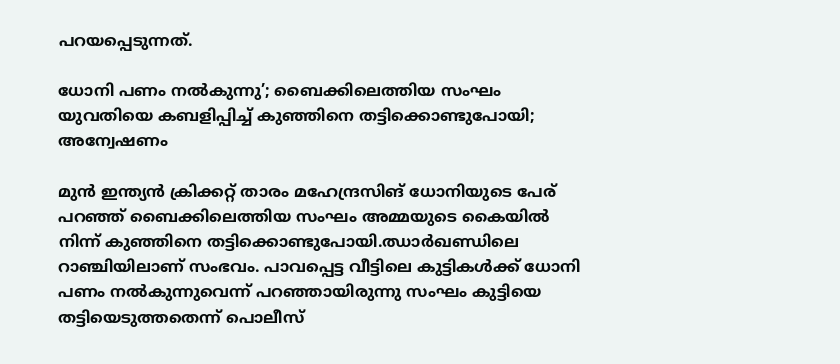പറയപ്പെടുന്നത്.

ധോനി പണം നല്‍കുന്നു’; ബൈക്കിലെത്തിയ സംഘം യുവതിയെ കബളിപ്പിച്ച്‌ കുഞ്ഞിനെ തട്ടിക്കൊണ്ടുപോയി; അന്വേഷണം

മുന്‍ ഇന്ത്യന്‍ ക്രിക്കറ്റ് താരം മഹേന്ദ്രസിങ് ധോനിയുടെ പേര് പറഞ്ഞ് ബൈക്കിലെത്തിയ സംഘം അമ്മയുടെ കൈയില്‍ നിന്ന് കുഞ്ഞിനെ തട്ടിക്കൊണ്ടുപോയി.ഝാര്‍ഖണ്ഡിലെ റാഞ്ചിയിലാണ് സംഭവം. പാവപ്പെട്ട വീട്ടിലെ കുട്ടികള്‍ക്ക് ധോനി പണം നല്‍കുന്നുവെന്ന് പറഞ്ഞായിരുന്നു സംഘം കുട്ടിയെ തട്ടിയെടുത്തതെന്ന് പൊലീസ്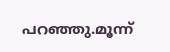പറഞ്ഞു.മൂന്ന്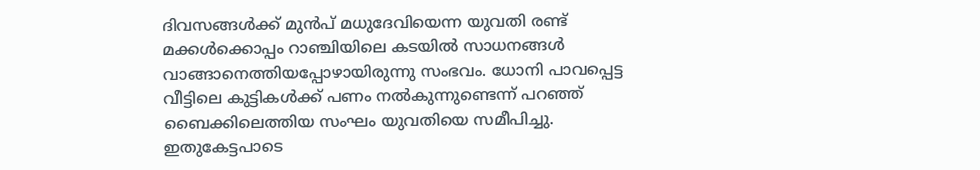ദിവസങ്ങള്‍ക്ക് മുന്‍പ് മധുദേവിയെന്ന യുവതി രണ്ട് മക്കള്‍ക്കൊപ്പം റാഞ്ചിയിലെ കടയില്‍ സാധനങ്ങള്‍ വാങ്ങാനെത്തിയപ്പോഴായിരുന്നു സംഭവം. ധോനി പാവപ്പെട്ട വീട്ടിലെ കുട്ടികള്‍ക്ക് പണം നല്‍കുന്നുണ്ടെന്ന് പറഞ്ഞ് ബൈക്കിലെത്തിയ സംഘം യുവതിയെ സമീപിച്ചു. ഇതുകേട്ടപാടെ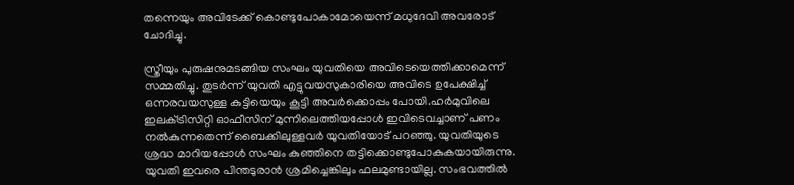തന്നെയും അവിടേക്ക് കൊണ്ടുപോകാമോയെന്ന് മധുദേവി അവരോട് ചോദിച്ചു.

സ്ത്രീയും പുരുഷനുമടങ്ങിയ സംഘം യുവതിയെ അവിടെയെത്തിക്കാമെന്ന് സമ്മതിച്ചു. തുടര്‍ന്ന് യുവതി എട്ടുവയസുകാരിയെ അവിടെ ഉപേക്ഷിച്ച്‌ ഒന്നരവയസുള്ള കുട്ടിയെയും കൂട്ടി അവര്‍ക്കൊപ്പം പോയി.ഹര്‍മുവിലെ ഇലക്‌ട്രിസിറ്റി ഓഫീസിന് മുന്നിലെത്തിയപ്പോള്‍ ഇവിടെവച്ചാണ് പണം നല്‍കുന്നതെന്ന് ബൈക്കിലുള്ളവര്‍ യുവതിയോട് പറഞ്ഞു. യുവതിയുടെ ശ്രദ്ധ മാറിയപ്പോള്‍ സംഘം കുഞ്ഞിനെ തട്ടിക്കൊണ്ടുപോകുകയായിരുന്നു. യുവതി ഇവരെ പിന്തടുരാന്‍ ശ്രമിച്ചെങ്കിലും ഫലമുണ്ടായില്ല. സംഭവത്തില്‍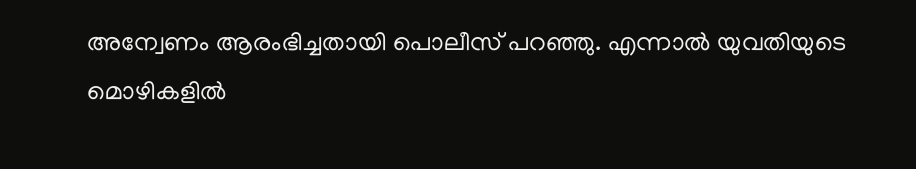അന്വേണം ആരംഭിച്ചതായി പൊലീസ് പറഞ്ഞു. എന്നാല്‍ യുവതിയുടെ മൊഴികളില്‍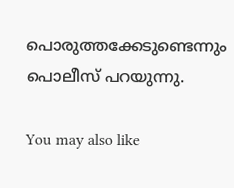പൊരുത്തക്കേടുണ്ടെന്നും പൊലീസ് പറയുന്നു.

You may also like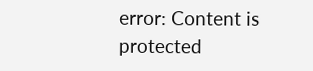error: Content is protected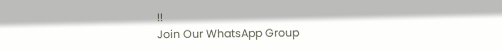!!
Join Our WhatsApp Group